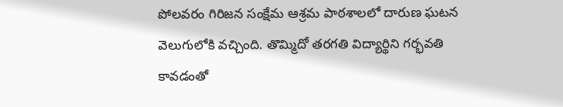పోలవరం గిరిజన సంక్షేమ ఆశ్రమ పాఠశాలలో దారుణ ఘటన వెలుగులోకి వచ్చింది. తొమ్మిదో తరగతి విద్యార్థిని గర్భవతి కావడంతో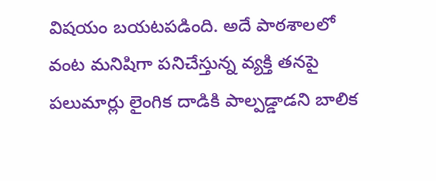విషయం బయటపడింది. అదే పాఠశాలలో వంట మనిషిగా పనిచేస్తున్న వ్యక్తి తనపై పలుమార్లు లైంగిక దాడికి పాల్పడ్డాడని బాలిక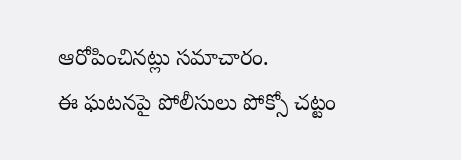ఆరోపించినట్లు సమాచారం.
ఈ ఘటనపై పోలీసులు పోక్సో చట్టం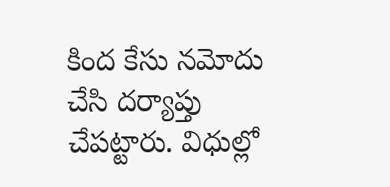కింద కేసు నమోదు చేసి దర్యాప్తు చేపట్టారు. విధుల్లో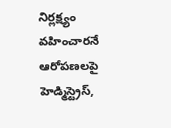నిర్లక్ష్యం వహించారనే ఆరోపణలపై హెడ్మిస్ట్రెస్,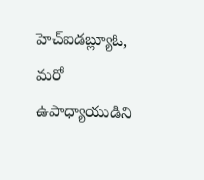హెచ్ఐడబ్ల్యూఓ, మరో ఉపాధ్యాయుడిని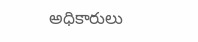అధికారులు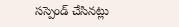సస్పెండ్ చేసినట్లు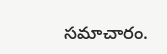సమాచారం.